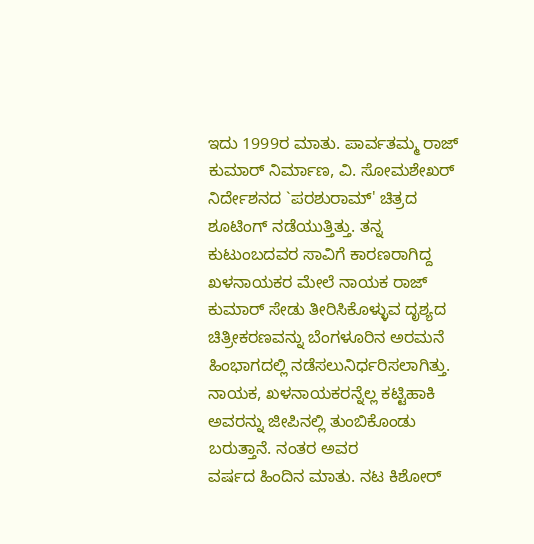ಇದು 1999ರ ಮಾತು. ಪಾರ್ವತಮ್ಮ ರಾಜ್ ಕುಮಾರ್ ನಿರ್ಮಾಣ, ವಿ. ಸೋಮಶೇಖರ್ ನಿರ್ದೇಶನದ `ಪರಶುರಾಮ್' ಚಿತ್ರದ ಶೂಟಿಂಗ್ ನಡೆಯುತ್ತಿತ್ತು. ತನ್ನ ಕುಟುಂಬದವರ ಸಾವಿಗೆ ಕಾರಣರಾಗಿದ್ದ ಖಳನಾಯಕರ ಮೇಲೆ ನಾಯಕ ರಾಜ್ ಕುಮಾರ್ ಸೇಡು ತೀರಿಸಿಕೊಳ್ಳುವ ದೃಶ್ಯದ ಚಿತ್ರೀಕರಣವನ್ನು ಬೆಂಗಳೂರಿನ ಅರಮನೆ ಹಿಂಭಾಗದಲ್ಲಿ ನಡೆಸಲುನಿರ್ಧರಿಸಲಾಗಿತ್ತು. ನಾಯಕ, ಖಳನಾಯಕರನ್ನೆಲ್ಲ ಕಟ್ಟಿಹಾಕಿ ಅವರನ್ನು ಜೀಪಿನಲ್ಲಿ ತುಂಬಿಕೊಂಡು ಬರುತ್ತಾನೆ. ನಂತರ ಅವರ
ವರ್ಷದ ಹಿಂದಿನ ಮಾತು. ನಟ ಕಿಶೋರ್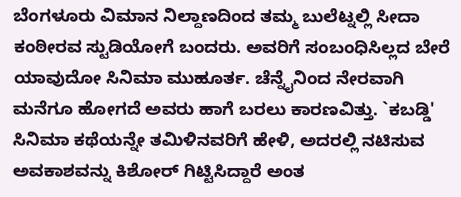ಬೆಂಗಳೂರು ವಿಮಾನ ನಿಲ್ದಾಣದಿಂದ ತಮ್ಮ ಬುಲೆಟ್ನಲ್ಲಿ ಸೀದಾ ಕಂಠೀರವ ಸ್ಟುಡಿಯೋಗೆ ಬಂದರು. ಅವರಿಗೆ ಸಂಬಂಧಿಸಿಲ್ಲದ ಬೇರೆ ಯಾವುದೋ ಸಿನಿಮಾ ಮುಹೂರ್ತ. ಚೆನ್ನೈನಿಂದ ನೇರವಾಗಿ ಮನೆಗೂ ಹೋಗದೆ ಅವರು ಹಾಗೆ ಬರಲು ಕಾರಣವಿತ್ತು. `ಕಬಡ್ಡಿ' ಸಿನಿಮಾ ಕಥೆಯನ್ನೇ ತಮಿಳಿನವರಿಗೆ ಹೇಳಿ, ಅದರಲ್ಲಿ ನಟಿಸುವ ಅವಕಾಶವನ್ನು ಕಿಶೋರ್ ಗಿಟ್ಟಿಸಿದ್ದಾರೆ ಅಂತ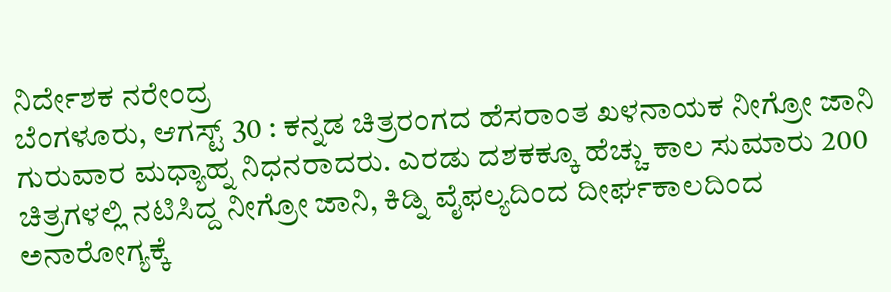ನಿರ್ದೇಶಕ ನರೇಂದ್ರ
ಬೆಂಗಳೂರು, ಆಗಸ್ಟ್ 30 : ಕನ್ನಡ ಚಿತ್ರರಂಗದ ಹೆಸರಾಂತ ಖಳನಾಯಕ ನೀಗ್ರೋ ಜಾನಿ ಗುರುವಾರ ಮಧ್ಯಾಹ್ನ ನಿಧನರಾದರು. ಎರಡು ದಶಕಕ್ಕೂ ಹೆಚ್ಚು ಕಾಲ ಸುಮಾರು 200 ಚಿತ್ರಗಳಲ್ಲಿ ನಟಿಸಿದ್ದ ನೀಗ್ರೋ ಜಾನಿ, ಕಿಡ್ನಿ ವೈಫಲ್ಯದಿಂದ ದೀರ್ಘಕಾಲದಿಂದ ಅನಾರೋಗ್ಯಕ್ಕೆ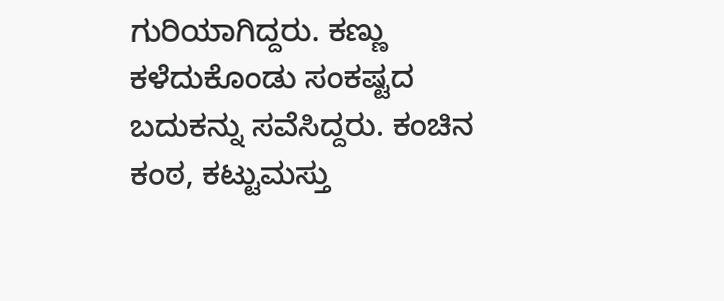ಗುರಿಯಾಗಿದ್ದರು. ಕಣ್ಣು ಕಳೆದುಕೊಂಡು ಸಂಕಷ್ಟದ ಬದುಕನ್ನು ಸವೆಸಿದ್ದರು. ಕಂಚಿನ ಕಂಠ, ಕಟ್ಟುಮಸ್ತು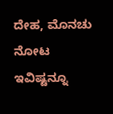ದೇಹ, ಮೊನಚು ನೋಟ ಇವಿಷ್ಟನ್ನೂ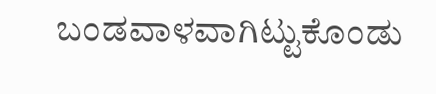ಬಂಡವಾಳವಾಗಿಟ್ಟುಕೊಂಡು